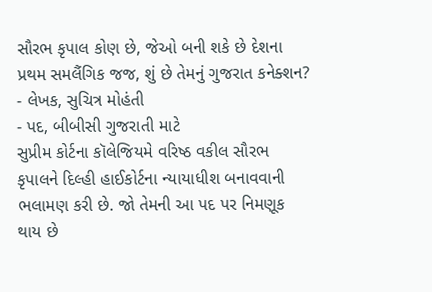સૌરભ કૃપાલ કોણ છે, જેઓ બની શકે છે દેશના પ્રથમ સમલૈંગિક જજ, શું છે તેમનું ગુજરાત કનેક્શન?
- લેખક, સુચિત્ર મોહંતી
- પદ, બીબીસી ગુજરાતી માટે
સુપ્રીમ કોર્ટના કૉલેજિયમે વરિષ્ઠ વકીલ સૌરભ કૃપાલને દિલ્હી હાઈકોર્ટના ન્યાયાધીશ બનાવવાની ભલામણ કરી છે. જો તેમની આ પદ પર નિમણૂક થાય છે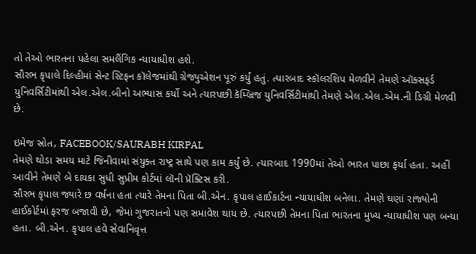તો તેઓ ભારતના પહેલા સમલૈંગિક ન્યાયાધીશ હશે.
સૌરભ કૃપાલે દિલ્હીમાં સેન્ટ સ્ટિફન કૉલેજમાંથી ગ્રેજ્યુએશન પૂરું કર્યું હતું. ત્યારબાદ સ્કૉલરશિપ મેળવીને તેમણે ઑક્સફર્ડ યુનિવર્સિટીમાંથી એલ.એલ.બીનો અભ્યાસ કર્યો અને ત્યારપછી કૅમ્બ્રિજ યુનિવર્સિટીમાંથી તેમણે એલ.એલ.એમ.ની ડિગ્રી મેળવી છે.

ઇમેજ સ્રોત, FACEBOOK/SAURABH KIRPAL
તેમણે થોડા સમય માટે જિનીવામાં સંયુક્ત રાષ્ટ્ર સાથે પણ કામ કર્યું છે. ત્યારબાદ 1990માં તેઓ ભારત પાછા ફર્યા હતા. અહીં આવીને તેમણે બે દાયકા સુધી સુપ્રીમ કોર્ટમાં લૉની પ્રૅક્ટિસ કરી.
સૌરભ કૃપાલ જ્યારે છ વર્ષના હતા ત્યારે તેમના પિતા બી.એન. કૃપાલ હાઈકાર્ટના ન્યાયાધીશ બનેલા. તેમણે ઘણાં રાજ્યોની હાઈકોર્ટમાં ફરજ બજાવી છે, જેમાં ગુજરાતનો પણ સમાવેશ થાય છે. ત્યારપછી તેમના પિતા ભારતના મુખ્ય ન્યાયાધીશ પણ બન્યા હતા. બી.એન. કૃપાલ હવે સેવાનિવૃત્ત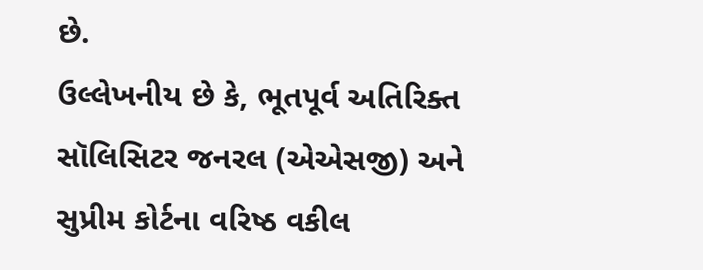છે.
ઉલ્લેખનીય છે કે, ભૂતપૂર્વ અતિરિક્ત સૉલિસિટર જનરલ (એએસજી) અને સુપ્રીમ કોર્ટના વરિષ્ઠ વકીલ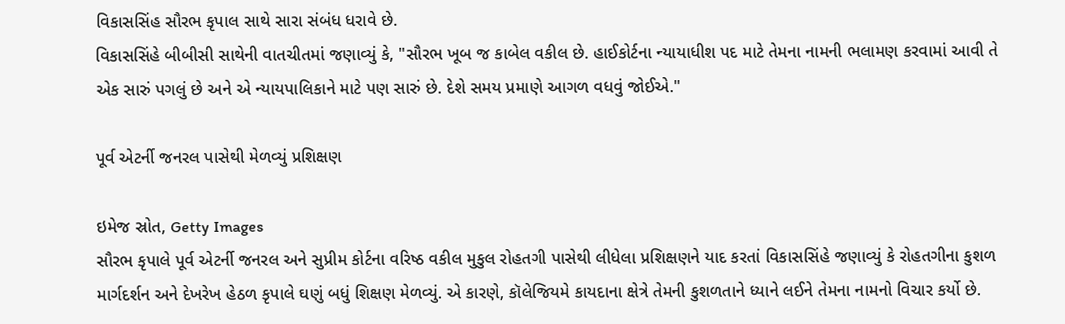વિકાસસિંહ સૌરભ કૃપાલ સાથે સારા સંબંધ ધરાવે છે.
વિકાસસિંહે બીબીસી સાથેની વાતચીતમાં જણાવ્યું કે, "સૌરભ ખૂબ જ કાબેલ વકીલ છે. હાઈકોર્ટના ન્યાયાધીશ પદ માટે તેમના નામની ભલામણ કરવામાં આવી તે એક સારું પગલું છે અને એ ન્યાયપાલિકાને માટે પણ સારું છે. દેશે સમય પ્રમાણે આગળ વધવું જોઈએ."

પૂર્વ એટર્ની જનરલ પાસેથી મેળવ્યું પ્રશિક્ષણ

ઇમેજ સ્રોત, Getty Images
સૌરભ કૃપાલે પૂર્વ એટર્ની જનરલ અને સુપ્રીમ કોર્ટના વરિષ્ઠ વકીલ મુકુલ રોહતગી પાસેથી લીધેલા પ્રશિક્ષણને યાદ કરતાં વિકાસસિંહે જણાવ્યું કે રોહતગીના કુશળ માર્ગદર્શન અને દેખરેખ હેઠળ કૃપાલે ઘણું બધું શિક્ષણ મેળવ્યું. એ કારણે, કૉલેજિયમે કાયદાના ક્ષેત્રે તેમની કુશળતાને ધ્યાને લઈને તેમના નામનો વિચાર કર્યો છે.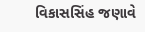વિકાસસિંહ જણાવે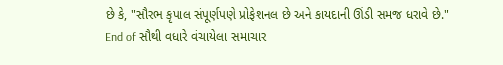છે કે, "સૌરભ કૃપાલ સંપૂર્ણપણે પ્રોફેશનલ છે અને કાયદાની ઊંડી સમજ ધરાવે છે."
End of સૌથી વધારે વંચાયેલા સમાચાર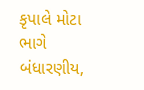કૃપાલે મોટા ભાગે બંધારણીય,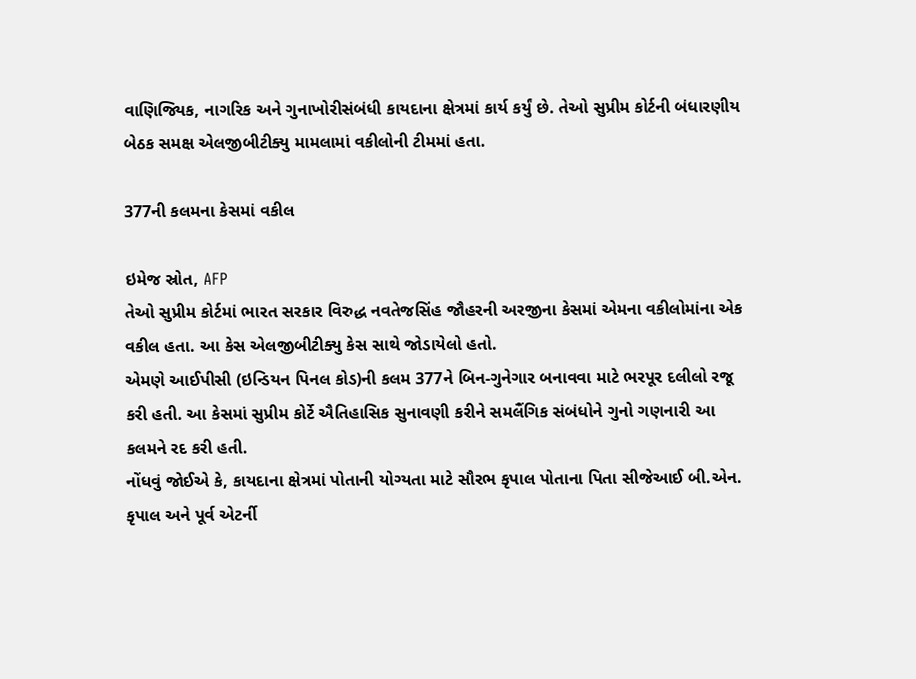વાણિજ્યિક, નાગરિક અને ગુનાખોરીસંબંધી કાયદાના ક્ષેત્રમાં કાર્ય કર્યું છે. તેઓ સુપ્રીમ કોર્ટની બંધારણીય બેઠક સમક્ષ એલજીબીટીક્યુ મામલામાં વકીલોની ટીમમાં હતા.

377ની કલમના કેસમાં વકીલ

ઇમેજ સ્રોત, AFP
તેઓ સુપ્રીમ કોર્ટમાં ભારત સરકાર વિરુદ્ધ નવતેજસિંહ જૌહરની અરજીના કેસમાં એમના વકીલોમાંના એક વકીલ હતા. આ કેસ એલજીબીટીક્યુ કેસ સાથે જોડાયેલો હતો.
એમણે આઈપીસી (ઇન્ડિયન પિનલ કોડ)ની કલમ 377ને બિન-ગુનેગાર બનાવવા માટે ભરપૂર દલીલો રજૂ કરી હતી. આ કેસમાં સુપ્રીમ કોર્ટે ઐતિહાસિક સુનાવણી કરીને સમલૈંગિક સંબંધોને ગુનો ગણનારી આ કલમને રદ કરી હતી.
નોંધવું જોઈએ કે, કાયદાના ક્ષેત્રમાં પોતાની યોગ્યતા માટે સૌરભ કૃપાલ પોતાના પિતા સીજેઆઈ બી.એન. કૃપાલ અને પૂર્વ એટર્ની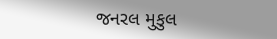જનરલ મુકુલ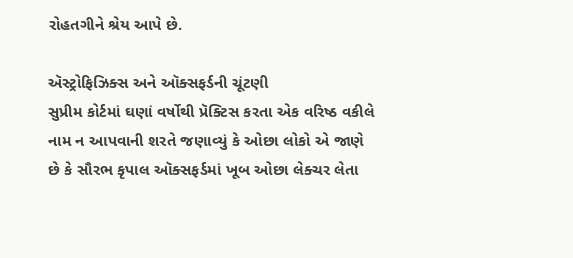રોહતગીને શ્રેય આપે છે.

ઍસ્ટ્રોફિઝિક્સ અને ઑક્સફર્ડની ચૂંટણી
સુપ્રીમ કોર્ટમાં ઘણાં વર્ષોથી પ્રૅક્ટિસ કરતા એક વરિષ્ઠ વકીલે નામ ન આપવાની શરતે જણાવ્યું કે ઓછા લોકો એ જાણે છે કે સૌરભ કૃપાલ ઑક્સફર્ડમાં ખૂબ ઓછા લેક્ચર લેતા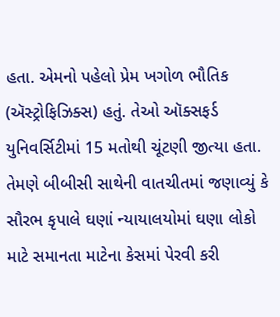હતા. એમનો પહેલો પ્રેમ ખગોળ ભૌતિક (ઍસ્ટ્રોફિઝિક્સ) હતું. તેઓ ઑક્સફર્ડ યુનિવર્સિટીમાં 15 મતોથી ચૂંટણી જીત્યા હતા.
તેમણે બીબીસી સાથેની વાતચીતમાં જણાવ્યું કે સૌરભ કૃપાલે ઘણાં ન્યાયાલયોમાં ઘણા લોકો માટે સમાનતા માટેના કેસમાં પેરવી કરી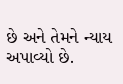છે અને તેમને ન્યાય અપાવ્યો છે.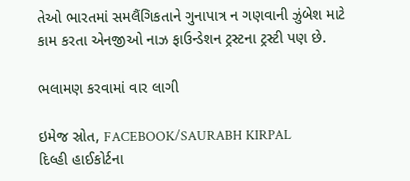તેઓ ભારતમાં સમલૈંગિકતાને ગુનાપાત્ર ન ગણવાની ઝુંબેશ માટે કામ કરતા એનજીઓ નાઝ ફાઉન્ડેશન ટ્રસ્ટના ટ્રસ્ટી પણ છે.

ભલામણ કરવામાં વાર લાગી

ઇમેજ સ્રોત, FACEBOOK/SAURABH KIRPAL
દિલ્હી હાઈકોર્ટના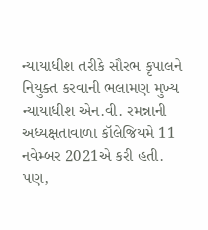ન્યાયાધીશ તરીકે સૌરભ કૃપાલને નિયુક્ત કરવાની ભલામણ મુખ્ય ન્યાયાધીશ એન.વી. રમન્નાની અધ્યક્ષતાવાળા કૉલેજિયમે 11 નવેમ્બર 2021એ કરી હતી.
પણ,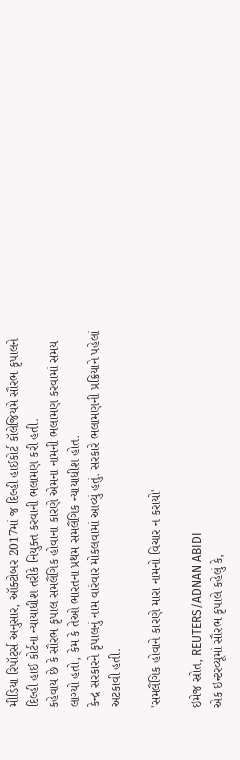મીડિયા રિપૉર્ટ્સ અનુસાર, ઑક્ટોબર 2017માં જ દિલ્હી હાઈકોર્ટ કૉલેજિયમે સૌરભ કૃપાલને દિલ્હી હાઈ કોર્ટના ન્યાયાધીશ તરીકે નિયુક્ત કરવાની ભલામણ કરી હતી.
કહેવાય છે કે સૌરભ કૃપાલ સમલૈંગિક હોવાના કારણે એમના નામની ભલામણ કરવામાં સમય લાગ્યો હતો, કેમ કે તેઓ ભારતના પ્રથમ સમલૈંગિક ન્યાયાધીશ હોત.
કેન્દ્ર સરકારને કૃપાલનું નામ વારંવાર મોકલવામાં આવ્યું હતું. સરકારે ભલામણની પ્રક્રિયાને પહેલાં અટકાવી હતી.

'સમલૈંગિક હોવાને કારણે મારા નામનો વિચાર ન કરાયો'

ઇમેજ સ્રોત, REUTERS/ADNAN ABIDI
એક ઇન્ટરવ્યૂમાં સૌરભ કૃપાલે કહેલું કે,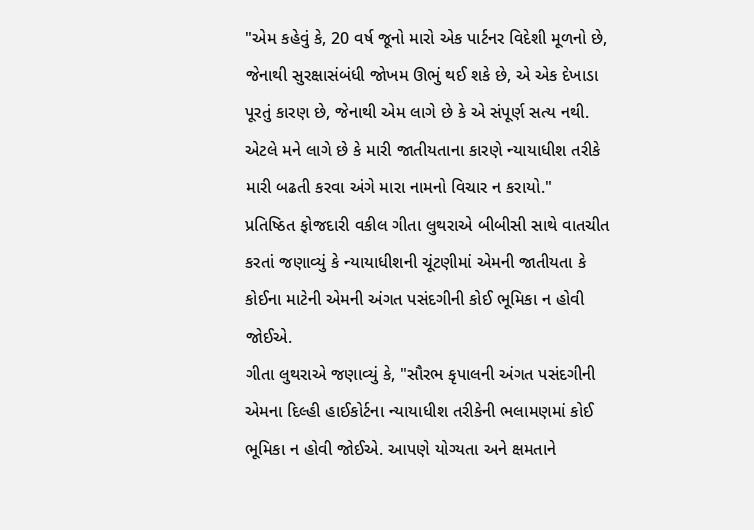"એમ કહેવું કે, 20 વર્ષ જૂનો મારો એક પાર્ટનર વિદેશી મૂળનો છે, જેનાથી સુરક્ષાસંબંધી જોખમ ઊભું થઈ શકે છે, એ એક દેખાડા પૂરતું કારણ છે, જેનાથી એમ લાગે છે કે એ સંપૂર્ણ સત્ય નથી. એટલે મને લાગે છે કે મારી જાતીયતાના કારણે ન્યાયાધીશ તરીકે મારી બઢતી કરવા અંગે મારા નામનો વિચાર ન કરાયો."
પ્રતિષ્ઠિત ફોજદારી વકીલ ગીતા લુથરાએ બીબીસી સાથે વાતચીત કરતાં જણાવ્યું કે ન્યાયાધીશની ચૂંટણીમાં એમની જાતીયતા કે કોઈના માટેની એમની અંગત પસંદગીની કોઈ ભૂમિકા ન હોવી જોઈએ.
ગીતા લુથરાએ જણાવ્યું કે, "સૌરભ કૃપાલની અંગત પસંદગીની એમના દિલ્હી હાઈકોર્ટના ન્યાયાધીશ તરીકેની ભલામણમાં કોઈ ભૂમિકા ન હોવી જોઈએ. આપણે યોગ્યતા અને ક્ષમતાને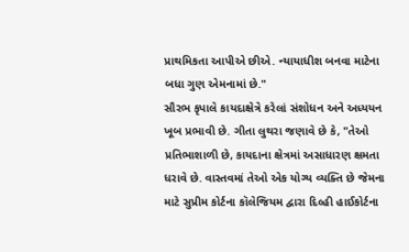પ્રાથમિકતા આપીએ છીએ. ન્યાયાધીશ બનવા માટેના બધા ગુણ એમનામાં છે."
સૌરભ કૃપાલે કાયદાક્ષેત્રે કરેલાં સંશોધન અને અધ્યયન ખૂબ પ્રભાવી છે. ગીતા લુથરા જણાવે છે કે, "તેઓ પ્રતિભાશાળી છે, કાયદાના ક્ષેત્રમાં અસાધારણ ક્ષમતા ધરાવે છે. વાસ્તવમાં તેઓ એક યોગ્ય વ્યક્તિ છે જેમના માટે સુપ્રીમ કોર્ટના કૉલેજિયમ દ્વારા દિલ્હી હાઈકોર્ટના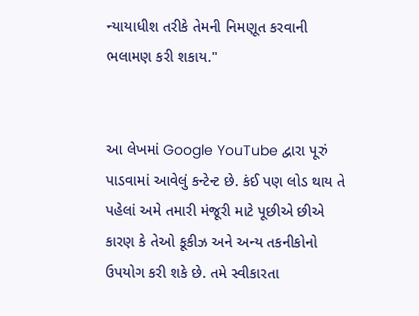ન્યાયાધીશ તરીકે તેમની નિમણૂત કરવાની ભલામણ કરી શકાય."


આ લેખમાં Google YouTube દ્વારા પૂરું પાડવામાં આવેલું કન્ટેન્ટ છે. કંઈ પણ લોડ થાય તે પહેલાં અમે તમારી મંજૂરી માટે પૂછીએ છીએ કારણ કે તેઓ કૂકીઝ અને અન્ય તકનીકોનો ઉપયોગ કરી શકે છે. તમે સ્વીકારતા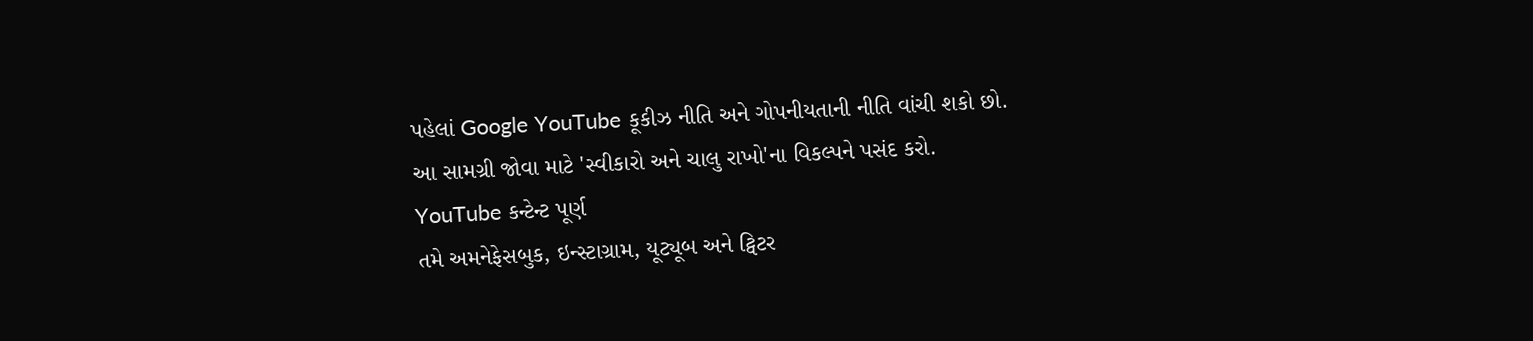પહેલાં Google YouTube કૂકીઝ નીતિ અને ગોપનીયતાની નીતિ વાંચી શકો છો. આ સામગ્રી જોવા માટે 'સ્વીકારો અને ચાલુ રાખો'ના વિકલ્પને પસંદ કરો.
YouTube કન્ટેન્ટ પૂર્ણ
તમે અમનેફેસબુક, ઇન્સ્ટાગ્રામ, યૂટ્યૂબ અને ટ્વિટર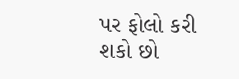પર ફોલો કરી શકો છો